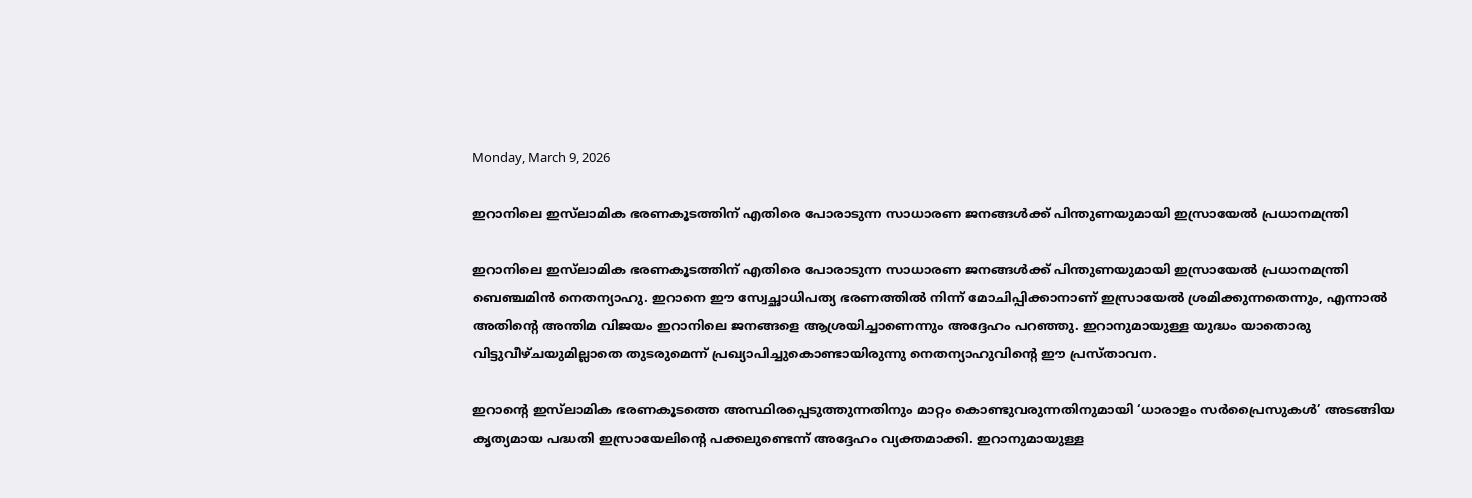Monday, March 9, 2026

ഇറാനിലെ ഇസ്‌ലാമിക ഭരണകൂടത്തിന് എതിരെ പോരാടുന്ന സാധാരണ ജനങ്ങൾക്ക് പിന്തുണയുമായി ഇസ്രായേൽ പ്രധാനമന്ത്രി

ഇറാനിലെ ഇസ്‌ലാമിക ഭരണകൂടത്തിന് എതിരെ പോരാടുന്ന സാധാരണ ജനങ്ങൾക്ക് പിന്തുണയുമായി ഇസ്രായേൽ പ്രധാനമന്ത്രി ബെഞ്ചമിൻ നെതന്യാഹു. ഇറാനെ ഈ സ്വേച്ഛാധിപത്യ ഭരണത്തിൽ നിന്ന് മോചിപ്പിക്കാനാണ് ഇസ്രായേൽ ശ്രമിക്കുന്നതെന്നും, എന്നാൽ അതിന്റെ അന്തിമ വിജയം ഇറാനിലെ ജനങ്ങളെ ആശ്രയിച്ചാണെന്നും അദ്ദേഹം പറഞ്ഞു. ഇറാനുമായുള്ള യുദ്ധം യാതൊരു വിട്ടുവീഴ്ചയുമില്ലാതെ തുടരുമെന്ന് പ്രഖ്യാപിച്ചുകൊണ്ടായിരുന്നു നെതന്യാഹുവിന്റെ ഈ പ്രസ്താവന.

ഇറാന്റെ ഇസ്‌ലാമിക ഭരണകൂടത്തെ അസ്ഥിരപ്പെടുത്തുന്നതിനും മാറ്റം കൊണ്ടുവരുന്നതിനുമായി ‘ധാരാളം സർപ്രൈസുകൾ’ അടങ്ങിയ കൃത്യമായ പദ്ധതി ഇസ്രായേലിന്റെ പക്കലുണ്ടെന്ന് അദ്ദേഹം വ്യക്തമാക്കി. ഇറാനുമായുള്ള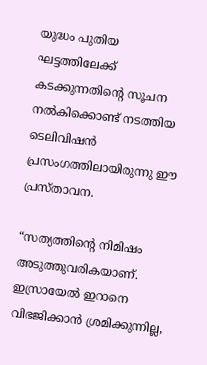യുദ്ധം പുതിയ ഘട്ടത്തിലേക്ക് കടക്കുന്നതിന്റെ സൂചന നൽകിക്കൊണ്ട് നടത്തിയ ടെലിവിഷൻ പ്രസംഗത്തിലായിരുന്നു ഈ പ്രസ്താവന.

“സത്യത്തിന്റെ നിമിഷം അടുത്തുവരികയാണ്. ഇസ്രായേൽ ഇറാനെ വിഭജിക്കാൻ ശ്രമിക്കുന്നില്ല,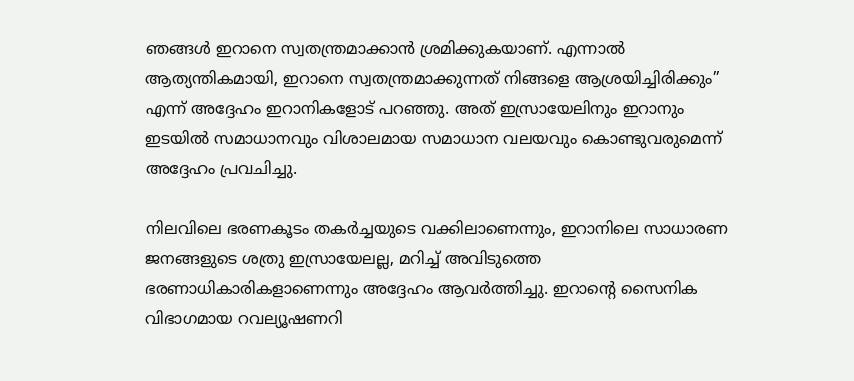ഞങ്ങൾ ഇറാനെ സ്വതന്ത്രമാക്കാൻ ശ്രമിക്കുകയാണ്. എന്നാൽ ആത്യന്തികമായി, ഇറാനെ സ്വതന്ത്രമാക്കുന്നത് നിങ്ങളെ ആശ്രയിച്ചിരിക്കും” എന്ന് അദ്ദേഹം ഇറാനികളോട് പറഞ്ഞു. അത് ഇസ്രായേലിനും ഇറാനും ഇടയിൽ സമാധാനവും വിശാലമായ സമാധാന വലയവും കൊണ്ടുവരുമെന്ന് അദ്ദേഹം പ്രവചിച്ചു.

നിലവിലെ ഭരണകൂടം തകർച്ചയുടെ വക്കിലാണെന്നും, ഇറാനിലെ സാധാരണ ജനങ്ങളുടെ ശത്രു ഇസ്രായേലല്ല, മറിച്ച് അവിടുത്തെ ഭരണാധികാരികളാണെന്നും അദ്ദേഹം ആവർത്തിച്ചു. ഇറാന്റെ സൈനിക വിഭാഗമായ റവല്യൂഷണറി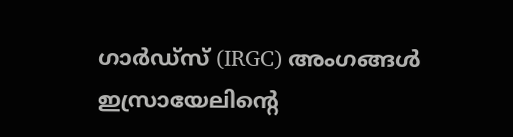ഗാർഡ്‌സ് (IRGC) അംഗങ്ങൾ ഇസ്രായേലിന്റെ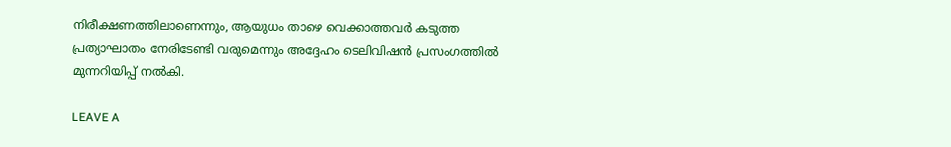നിരീക്ഷണത്തിലാണെന്നും, ആയുധം താഴെ വെക്കാത്തവർ കടുത്ത പ്രത്യാഘാതം നേരിടേണ്ടി വരുമെന്നും അദ്ദേഹം ടെലിവിഷൻ പ്രസംഗത്തിൽ മുന്നറിയിപ്പ് നൽകി.

LEAVE A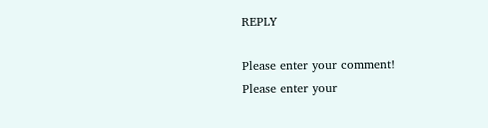REPLY

Please enter your comment!
Please enter your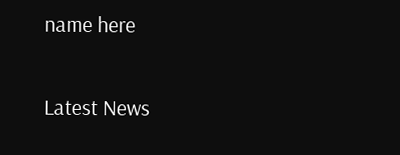name here

Latest News